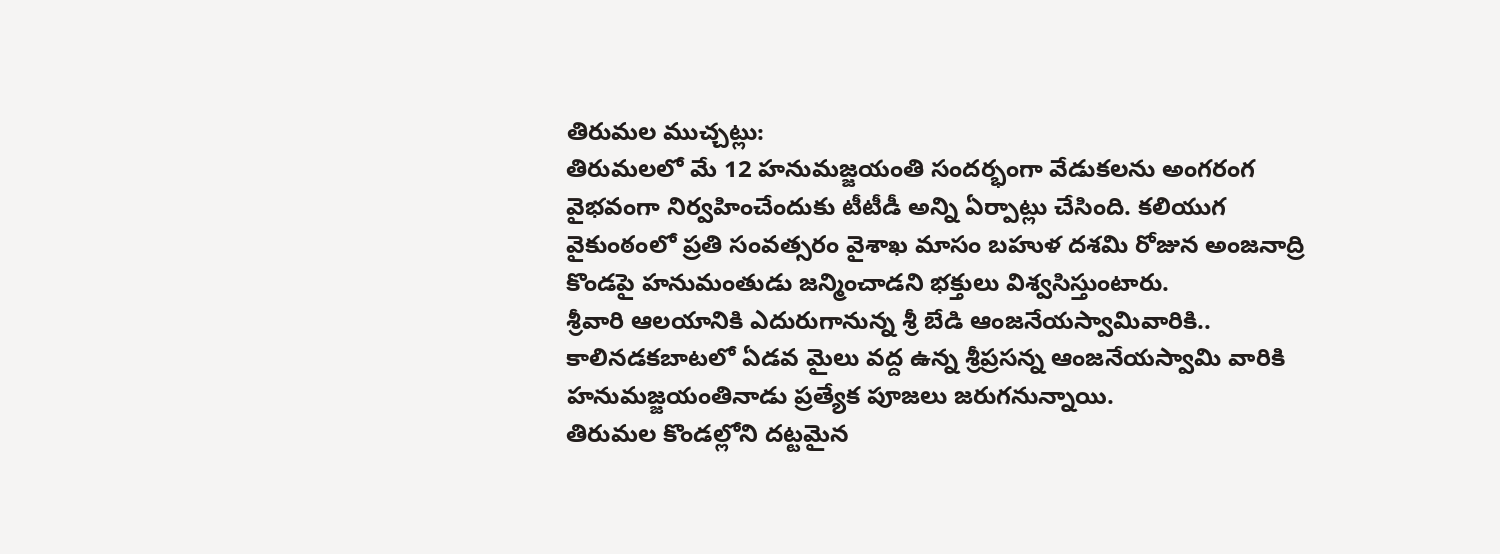తిరుమల ముచ్చట్లు:
తిరుమలలో మే 12 హనుమజ్జయంతి సందర్భంగా వేడుకలను అంగరంగ వైభవంగా నిర్వహించేందుకు టీటీడీ అన్ని ఏర్పాట్లు చేసింది. కలియుగ వైకుంఠంలో ప్రతి సంవత్సరం వైశాఖ మాసం బహుళ దశమి రోజున అంజనాద్రి కొండపై హనుమంతుడు జన్మించాడని భక్తులు విశ్వసిస్తుంటారు.
శ్రీవారి ఆలయానికి ఎదురుగానున్న శ్రీ బేడి ఆంజనేయస్వామివారికి.. కాలినడకబాటలో ఏడవ మైలు వద్ద ఉన్న శ్రీప్రసన్న ఆంజనేయస్వామి వారికి హనుమజ్జయంతినాడు ప్రత్యేక పూజలు జరుగనున్నాయి.
తిరుమల కొండల్లోని దట్టమైన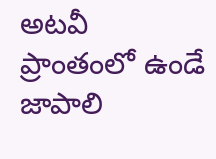అటవీ ప్రాంతంలో ఉండే జాపాలి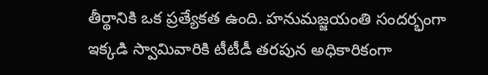తీర్థానికి ఒక ప్రత్యేకత ఉంది. హనుమజ్జయంతి సందర్భంగా ఇక్కడి స్వామివారికి టీటీడీ తరపున అధికారికంగా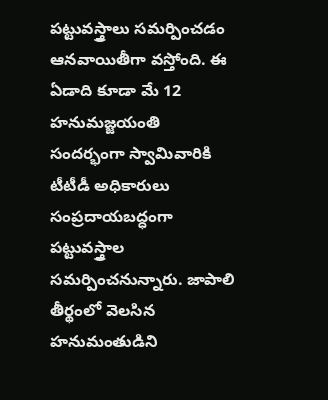పట్టువస్త్రాలు సమర్పించడం ఆనవాయితీగా వస్తోంది. ఈ ఏడాది కూడా మే 12 హనుమజ్జయంతి సందర్భంగా స్వామివారికి టీటీడీ అధికారులు సంప్రదాయబద్ధంగా పట్టువస్త్రాల సమర్పించనున్నారు. జాపాలి తీర్థంలో వెలసిన హనుమంతుడిని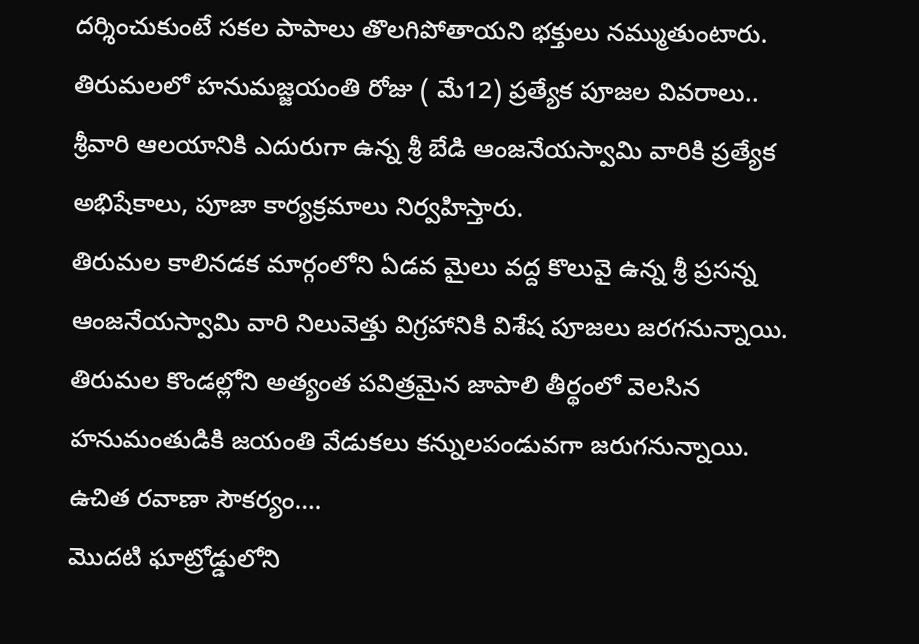దర్శించుకుంటే సకల పాపాలు తొలగిపోతాయని భక్తులు నమ్ముతుంటారు.
తిరుమలలో హనుమజ్జయంతి రోజు ( మే12) ప్రత్యేక పూజల వివరాలు..
శ్రీవారి ఆలయానికి ఎదురుగా ఉన్న శ్రీ బేడి ఆంజనేయస్వామి వారికి ప్రత్యేక అభిషేకాలు, పూజా కార్యక్రమాలు నిర్వహిస్తారు.
తిరుమల కాలినడక మార్గంలోని ఏడవ మైలు వద్ద కొలువై ఉన్న శ్రీ ప్రసన్న ఆంజనేయస్వామి వారి నిలువెత్తు విగ్రహానికి విశేష పూజలు జరగనున్నాయి.
తిరుమల కొండల్లోని అత్యంత పవిత్రమైన జాపాలి తీర్థంలో వెలసిన హనుమంతుడికి జయంతి వేడుకలు కన్నులపండువగా జరుగనున్నాయి.
ఉచిత రవాణా సౌకర్యం….
మొదటి ఘాట్రోడ్డులోని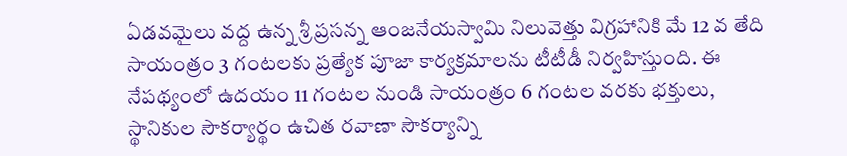ఏడవమైలు వద్ద ఉన్న శ్రీ ప్రసన్న ఆంజనేయస్వామి నిలువెత్తు విగ్రహానికి మే 12 వ తేది సాయంత్రం 3 గంటలకు ప్రత్యేక పూజా కార్యక్రమాలను టీటీడీ నిర్వహిస్తుంది. ఈ నేపథ్యంలో ఉదయం 11 గంటల నుండి సాయంత్రం 6 గంటల వరకు భక్తులు, స్థానికుల సౌకర్యార్థం ఉచిత రవాణా సౌకర్యాన్ని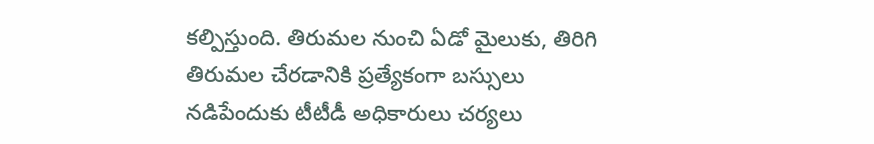కల్పిస్తుంది. తిరుమల నుంచి ఏడో మైలుకు, తిరిగి తిరుమల చేరడానికి ప్రత్యేకంగా బస్సులు నడిపేందుకు టీటీడీ అధికారులు చర్యలు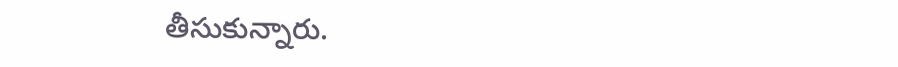తీసుకున్నారు.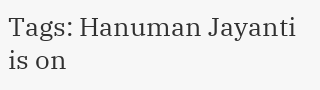Tags: Hanuman Jayanti is on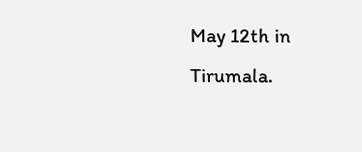May 12th in Tirumala.